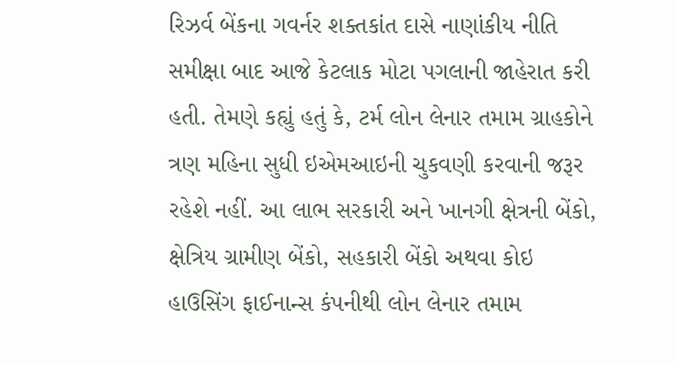રિઝર્વ બેંકના ગવર્નર શક્તકાંત દાસે નાણાંકીય નીતિ સમીક્ષા બાદ આજે કેટલાક મોટા પગલાની જાહેરાત કરી હતી. તેમણે કહ્યું હતું કે, ટર્મ લોન લેનાર તમામ ગ્રાહકોને ત્રણ મહિના સુધી ઇએમઆઇની ચુકવણી કરવાની જરૂર રહેશે નહીં. આ લાભ સરકારી અને ખાનગી ક્ષેત્રની બેંકો, ક્ષેત્રિય ગ્રામીણ બેંકો, સહકારી બેંકો અથવા કોઇ હાઉસિંગ ફાઈનાન્સ કંપનીથી લોન લેનાર તમામ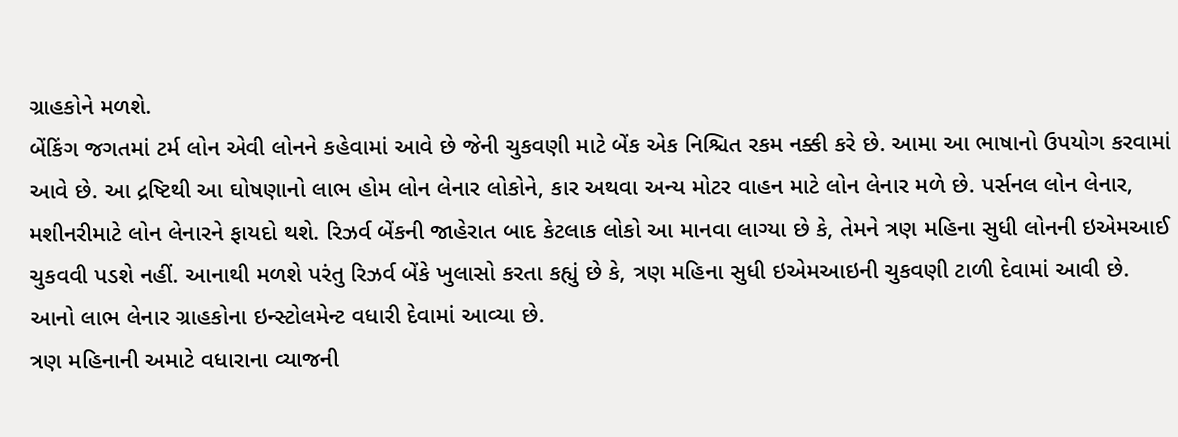ગ્રાહકોને મળશે.
બેંકિંગ જગતમાં ટર્મ લોન એવી લોનને કહેવામાં આવે છે જેની ચુકવણી માટે બેંક એક નિશ્ચિત રકમ નક્કી કરે છે. આમા આ ભાષાનો ઉપયોગ કરવામાં આવે છે. આ દ્રષ્ટિથી આ ઘોષણાનો લાભ હોમ લોન લેનાર લોકોને, કાર અથવા અન્ય મોટર વાહન માટે લોન લેનાર મળે છે. પર્સનલ લોન લેનાર, મશીનરીમાટે લોન લેનારને ફાયદો થશે. રિઝર્વ બેંકની જાહેરાત બાદ કેટલાક લોકો આ માનવા લાગ્યા છે કે, તેમને ત્રણ મહિના સુધી લોનની ઇએમઆઈ ચુકવવી પડશે નહીં. આનાથી મળશે પરંતુ રિઝર્વ બેંકે ખુલાસો કરતા કહ્યું છે કે, ત્રણ મહિના સુધી ઇએમઆઇની ચુકવણી ટાળી દેવામાં આવી છે. આનો લાભ લેનાર ગ્રાહકોના ઇન્સ્ટોલમેન્ટ વધારી દેવામાં આવ્યા છે.
ત્રણ મહિનાની અમાટે વધારાના વ્યાજની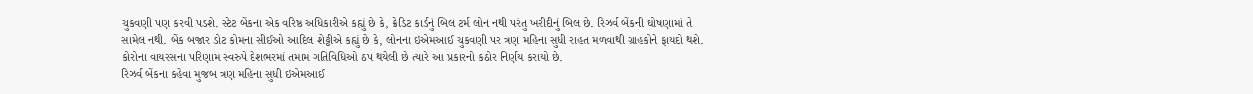ચુકવણી પણ કરવી પડશે. સ્ટેટ બેંકના એક વરિષ્ઠ અધિકારીએ કહ્યું છે કે, ક્રેડિટ કાર્ડનું બિલ ટર્મ લોન નથી પરંતુ ખરીદીનું બિલ છે. રિઝર્વ બેંકની ઘોષણામાં તે સામેલ નથી. બેંક બજાર ડોટ કોમના સીઈઓ આદિલ શેટ્ટીએ કહ્યું છે કે, લોનના ઇએમઆઈ ચુકવણી પર ત્રણ મહિના સુધી રાહત મળવાથી ગ્રાહકોને ફાયદો થશે. કોરોના વાયરસના પરિણામ સ્વરુપે દેશભરમાં તમામ ગતિવિધિઓ ઠપ થયેલી છે ત્યારે આ પ્રકારનો કઠોર નિર્ણય કરાયો છે.
રિઝર્વ બેંકના કહેવા મુજબ ત્રણ મહિના સુધી ઇએમઆઈ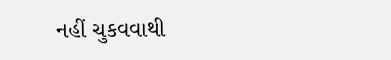નહીં ચુકવવાથી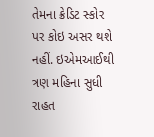તેમના ક્રેડિટ સ્કોર પર કોઇ અસર થશે નહીં. ઇએમઆઈથી ત્રણ મહિના સુધી રાહત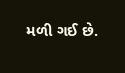મળી ગઈ છે.